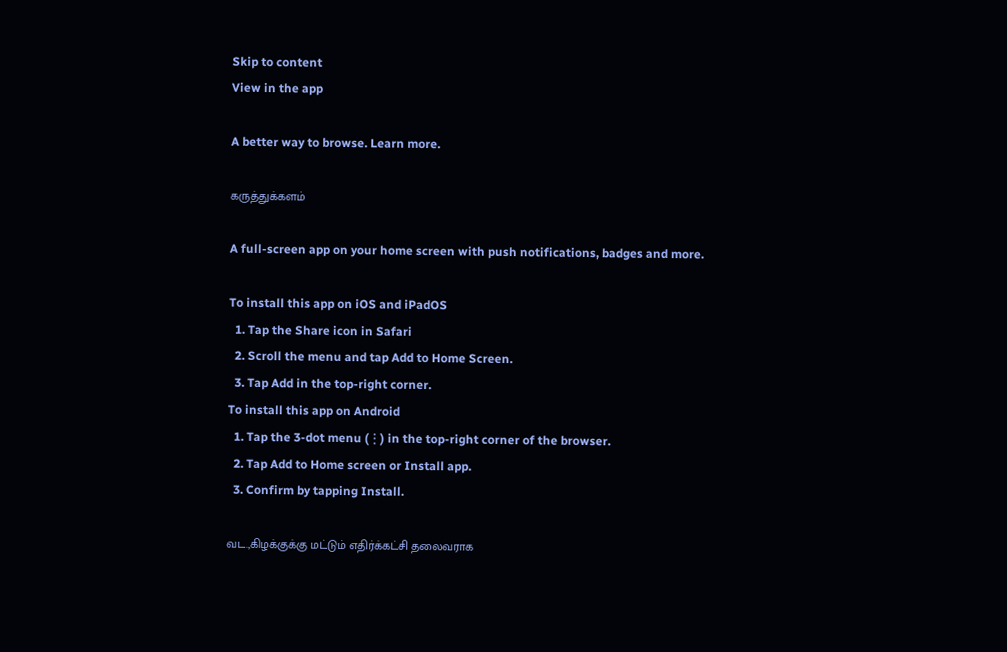Skip to content
View in the app

A better way to browse. Learn more.

கருத்துக்களம்

A full-screen app on your home screen with push notifications, badges and more.

To install this app on iOS and iPadOS
  1. Tap the Share icon in Safari
  2. Scroll the menu and tap Add to Home Screen.
  3. Tap Add in the top-right corner.
To install this app on Android
  1. Tap the 3-dot menu (⋮) in the top-right corner of the browser.
  2. Tap Add to Home screen or Install app.
  3. Confirm by tapping Install.

வட.,கிழக்குக்கு மட்டும் எதிர்க்கட்சி தலைவராக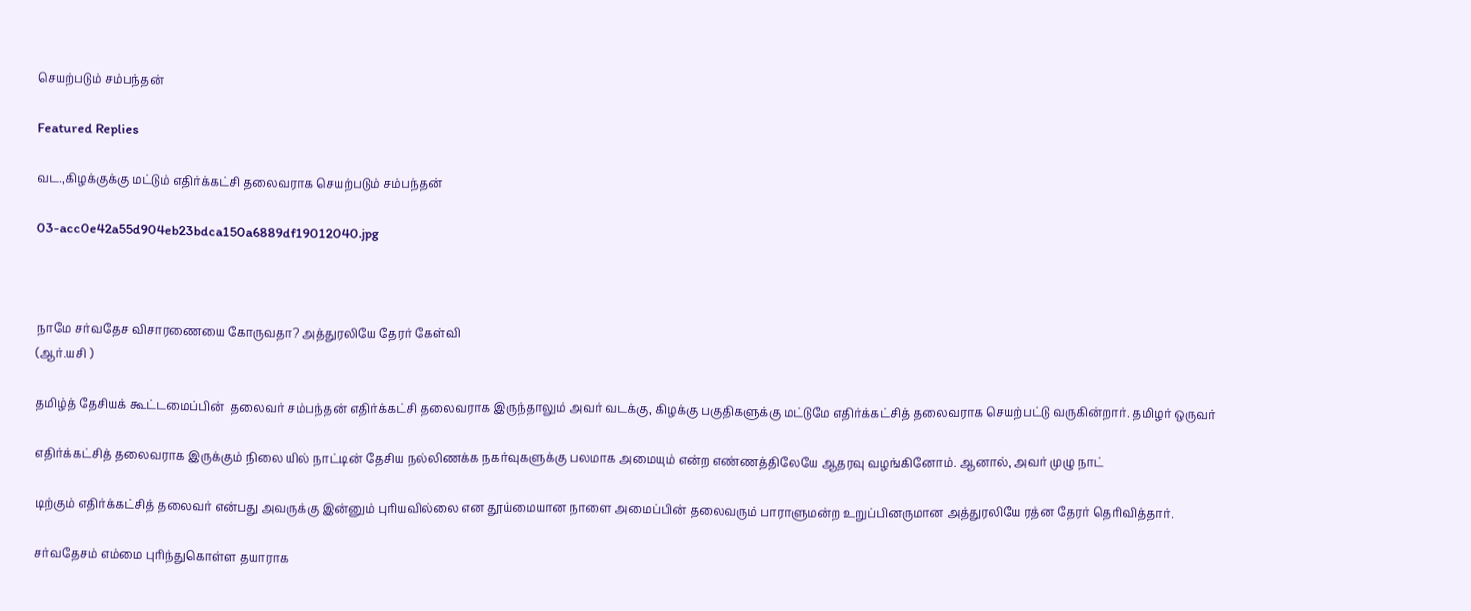செயற்படும் சம்பந்தன்

Featured Replies

வட.,கிழக்குக்கு மட்டும் எதிர்க்கட்சி தலைவராக செயற்படும் சம்பந்தன்

03-acc0e42a55d904eb23bdca150a6889df19012040.jpg



நாமே சர்வதேச விசாரணையை கோருவதா? அத்துரலியே தேரர் கேள்வி
(ஆர்.யசி )

தமிழ்த் தேசியக் கூட்டமைப்பின்  தலைவர் சம்பந்தன் எதிர்க்கட்சி தலைவராக இருந்தாலும் அவர் வடக்கு, கிழக்கு பகுதிகளுக்கு மட்டுமே எதிர்க்கட்சித் தலைவராக செயற்பட்டு வருகின்றார். தமிழர் ஒருவர்

எதிர்க்கட்சித் தலைவராக இருக்கும் நிலை யில் நாட்டின் தேசிய நல்லிணக்க நகர்வுகளுக்கு பலமாக அமையும் என்ற எண்ணத்திலேயே ஆதரவு வழங்கினோம். ஆனால், அவர் முழு நாட்

டிற்கும் எதிர்க்கட்சித் தலைவர் என்பது அவருக்கு இன்னும் புரியவில்லை என தூய்மையான நாளை அமைப்பின் தலைவரும் பாராளுமன்ற உறுப்பினருமான அத்துரலியே ரத்ன தேரர் தெரிவித்தார்.

சர்வதேசம் எம்மை புரிந்துகொள்ள தயாராக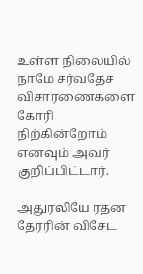உள்ள நிலையில் நாமே சர்வதேச விசாரணைகளை கோரி நிற்கின்றோம் எனவும் அவர் குறிப்பிட்டார்.

அதுரலியே ரதன தேரரின் விசேட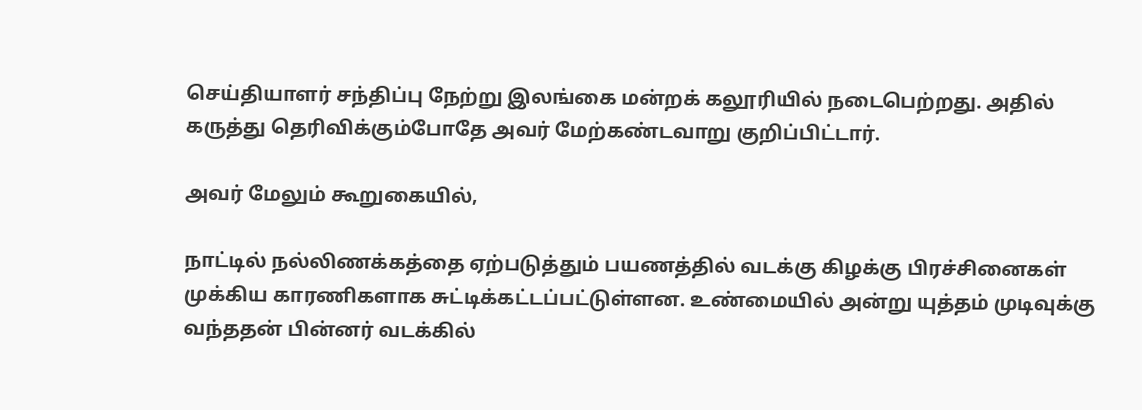செய்தியாளர் சந்திப்பு நேற்று இலங்கை மன்றக் கலூரியில் நடைபெற்றது. அதில் கருத்து தெரிவிக்கும்போதே அவர் மேற்கண்டவாறு குறிப்பிட்டார்.

அவர் மேலும் கூறுகையில்,

நாட்டில் நல்லிணக்கத்தை ஏற்படுத்தும் பயணத்தில் வடக்கு கிழக்கு பிரச்சினைகள் முக்கிய காரணிகளாக சுட்டிக்கட்டப்பட்டுள்ளன. உண்மையில் அன்று யுத்தம் முடிவுக்கு வந்ததன் பின்னர் வடக்கில்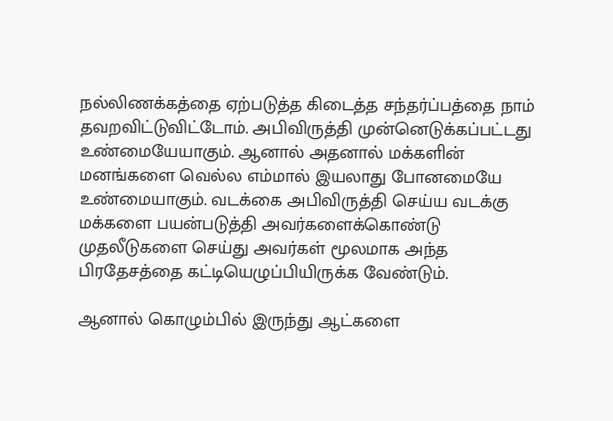நல்லிணக்கத்தை ஏற்படுத்த கிடைத்த சந்தர்ப்பத்தை நாம் தவறவிட்டுவிட்டோம். அபிவிருத்தி முன்னெடுக்கப்பட்டது உண்மையேயாகும். ஆனால் அதனால் மக்களின் மனங்களை வெல்ல எம்மால் இயலாது போனமையே உண்மையாகும். வடக்கை அபிவிருத்தி செய்ய வடக்கு மக்களை பயன்படுத்தி அவர்களைக்கொண்டு முதலீடுகளை செய்து அவர்கள் மூலமாக அந்த பிரதேசத்தை கட்டியெழுப்பியிருக்க வேண்டும்.

ஆனால் கொழும்பில் இருந்து ஆட்களை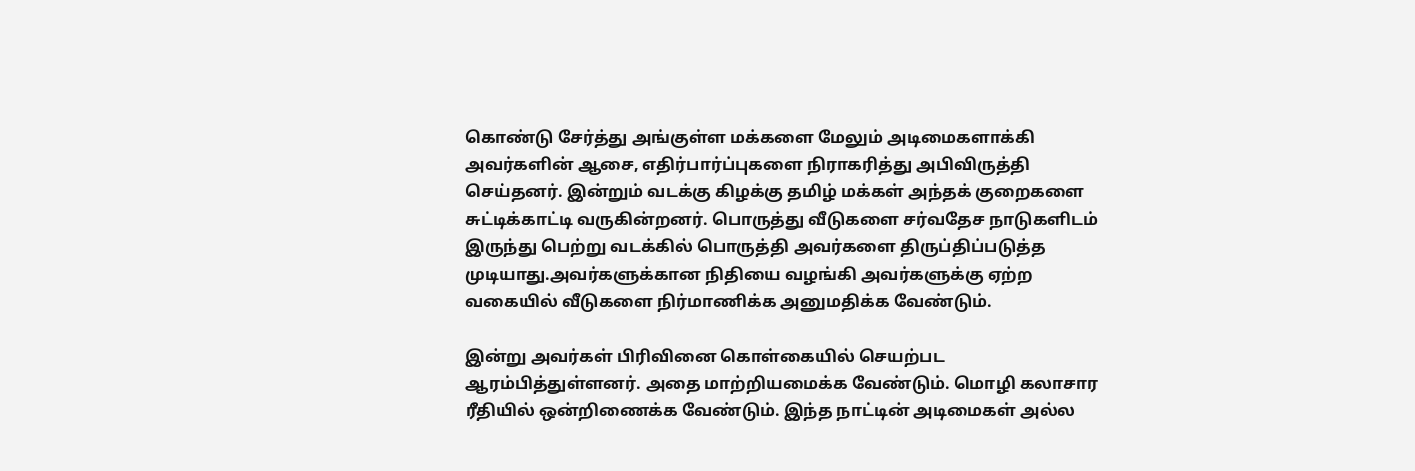கொண்டு சேர்த்து அங்குள்ள மக்களை மேலும் அடிமைகளாக்கி அவர்களின் ஆசை, எதிர்பார்ப்புகளை நிராகரித்து அபிவிருத்தி செய்தனர். இன்றும் வடக்கு கிழக்கு தமிழ் மக்கள் அந்தக் குறைகளை சுட்டிக்காட்டி வருகின்றனர். பொருத்து வீடுகளை சர்வதேச நாடுகளிடம் இருந்து பெற்று வடக்கில் பொருத்தி அவர்களை திருப்திப்படுத்த முடியாது.அவர்களுக்கான நிதியை வழங்கி அவர்களுக்கு ஏற்ற வகையில் வீடுகளை நிர்மாணிக்க அனுமதிக்க வேண்டும்.

இன்று அவர்கள் பிரிவினை கொள்கையில் செயற்பட ஆரம்பித்துள்ளனர். அதை மாற்றியமைக்க வேண்டும். மொழி கலாசார ரீதியில் ஒன்றிணைக்க வேண்டும். இந்த நாட்டின் அடிமைகள் அல்ல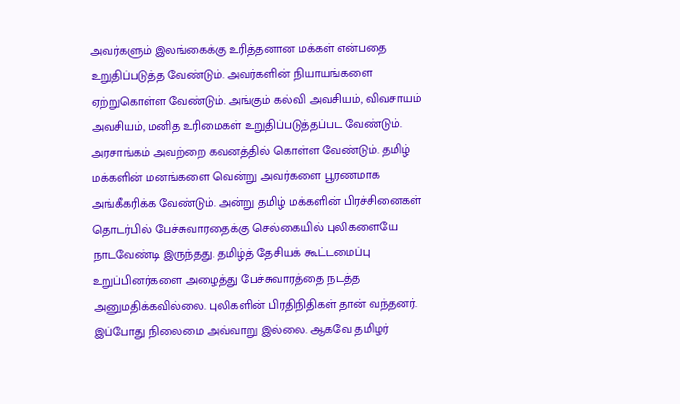அவர்களும் இலங்கைக்கு உரித்தனான மக்கள் என்பதை உறுதிப்படுத்த வேண்டும். அவர்களின் நியாயங்களை ஏற்றுகொள்ள வேண்டும். அங்கும் கல்வி அவசியம், விவசாயம் அவசியம், மனித உரிமைகள் உறுதிப்படுத்தப்பட வேண்டும். அரசாங்கம் அவற்றை கவனத்தில் கொள்ள வேண்டும். தமிழ் மக்களின் மனங்களை வென்று அவர்களை பூரணமாக அங்கீகரிக்க வேண்டும். அன்று தமிழ் மக்களின் பிரச்சினைகள் தொடர்பில் பேச்சுவாரதைக்கு செல்கையில் புலிகளையே நாடவேண்டி இருந்தது. தமிழ்த் தேசியக் கூட்டமைப்பு உறுப்பினர்களை அழைத்து பேச்சுவாரத்தை நடத்த அனுமதிக்கவில்லை. புலிகளின் பிரதிநிதிகள் தான் வந்தனர். இப்போது நிலைமை அவ்வாறு இல்லை. ஆகவே தமிழர்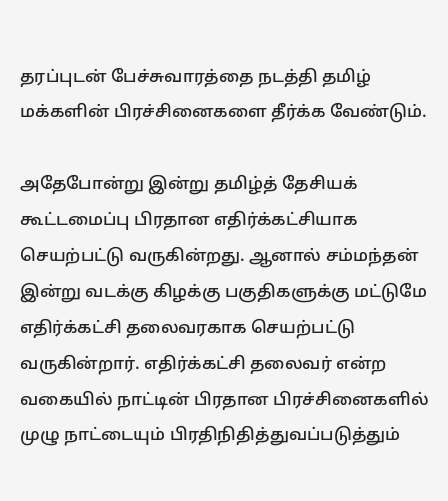தரப்புடன் பேச்சுவாரத்தை நடத்தி தமிழ் மக்களின் பிரச்சினைகளை தீர்க்க வேண்டும்.

அதேபோன்று இன்று தமிழ்த் தேசியக் கூட்டமைப்பு பிரதான எதிர்க்கட்சியாக செயற்பட்டு வருகின்றது. ஆனால் சம்மந்தன் இன்று வடக்கு கிழக்கு பகுதிகளுக்கு மட்டுமே எதிர்க்கட்சி தலைவரகாக செயற்பட்டு வருகின்றார். எதிர்க்கட்சி தலைவர் என்ற வகையில் நாட்டின் பிரதான பிரச்சினைகளில் முழு நாட்டையும் பிரதிநிதித்துவப்படுத்தும்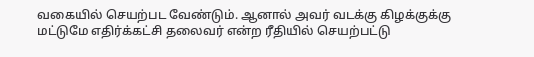வகையில் செயற்பட வேண்டும். ஆனால் அவர் வடக்கு கிழக்குக்கு மட்டுமே எதிர்க்கட்சி தலைவர் என்ற ரீதியில் செயற்பட்டு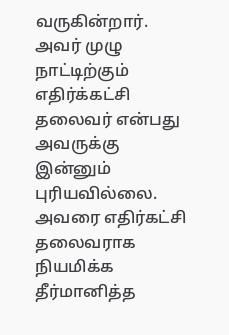வருகின்றார். அவர் முழு நாட்டிற்கும் எதிர்க்கட்சி தலைவர் என்பது அவருக்கு இன்னும் புரியவில்லை. அவரை எதிர்கட்சி தலைவராக நியமிக்க தீர்மானித்த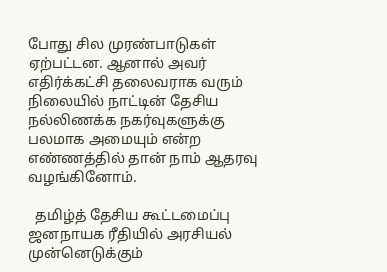போது சில முரண்பாடுகள் ஏற்பட்டன. ஆனால் அவர் எதிர்க்கட்சி தலைவராக வரும் நிலையில் நாட்டின் தேசிய நல்லிணக்க நகர்வுகளுக்கு பலமாக அமையும் என்ற எண்ணத்தில் தான் நாம் ஆதரவு வழங்கினோம்.

  தமிழ்த் தேசிய கூட்டமைப்பு ஜனநாயக ரீதியில் அரசியல் முன்னெடுக்கும்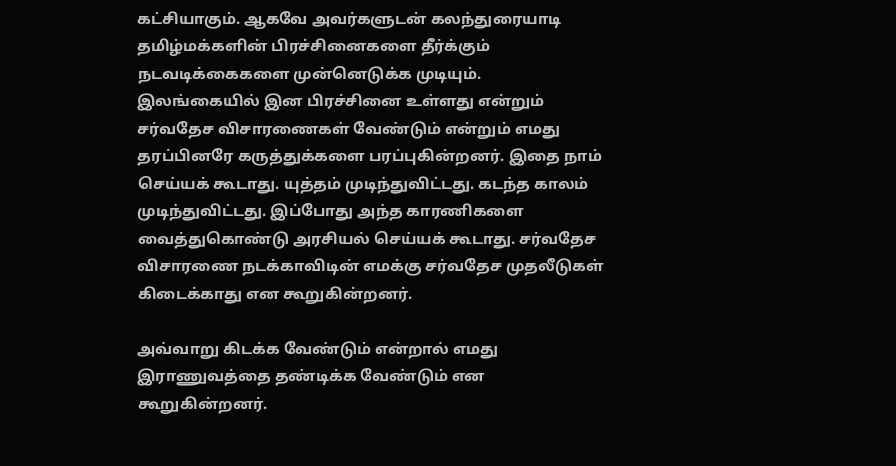கட்சியாகும். ஆகவே அவர்களுடன் கலந்துரையாடி தமிழ்மக்களின் பிரச்சினைகளை தீர்க்கும் நடவடிக்கைகளை முன்னெடுக்க முடியும். இலங்கையில் இன பிரச்சினை உள்ளது என்றும் சர்வதேச விசாரணைகள் வேண்டும் என்றும் எமது தரப்பினரே கருத்துக்களை பரப்புகின்றனர். இதை நாம் செய்யக் கூடாது. யுத்தம் முடிந்துவிட்டது. கடந்த காலம் முடிந்துவிட்டது. இப்போது அந்த காரணிகளை வைத்துகொண்டு அரசியல் செய்யக் கூடாது. சர்வதேச விசாரணை நடக்காவிடின் எமக்கு சர்வதேச முதலீடுகள் கிடைக்காது என கூறுகின்றனர்.

அவ்வாறு கிடக்க வேண்டும் என்றால் எமது இராணுவத்தை தண்டிக்க வேண்டும் என கூறுகின்றனர்.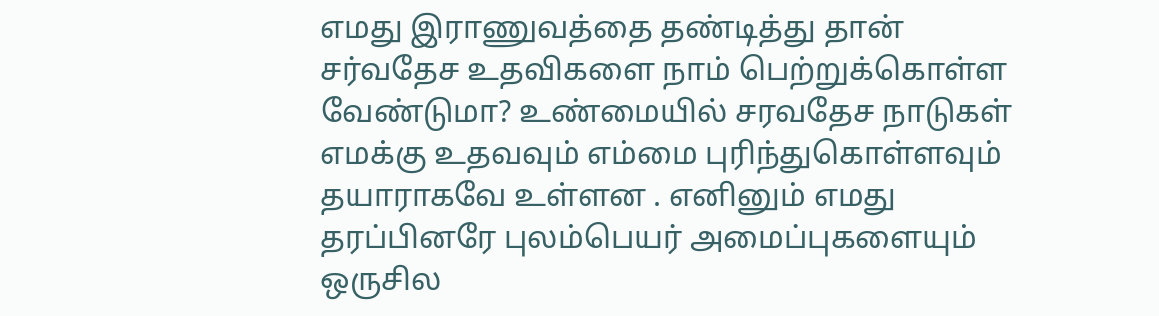எமது இராணுவத்தை தண்டித்து தான் சர்வதேச உதவிகளை நாம் பெற்றுக்கொள்ள வேண்டுமா? உண்மையில் சரவதேச நாடுகள் எமக்கு உதவவும் எம்மை புரிந்துகொள்ளவும் தயாராகவே உள்ளன . எனினும் எமது தரப்பினரே புலம்பெயர் அமைப்புகளையும் ஒருசில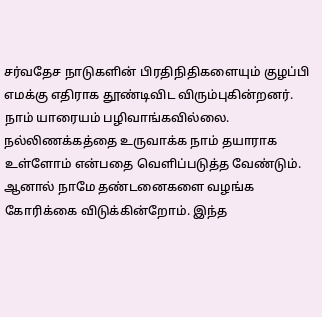சர்வதேச நாடுகளின் பிரதிநிதிகளையும் குழப்பி எமக்கு எதிராக தூண்டிவிட விரும்புகின்றனர். நாம் யாரையம் பழிவாங்கவில்லை. நல்லிணக்கத்தை உருவாக்க நாம் தயாராக உள்ளோம் என்பதை வெளிப்படுத்த வேண்டும். ஆனால் நாமே தண்டனைகளை வழங்க கோரிக்கை விடுக்கின்றோம். இந்த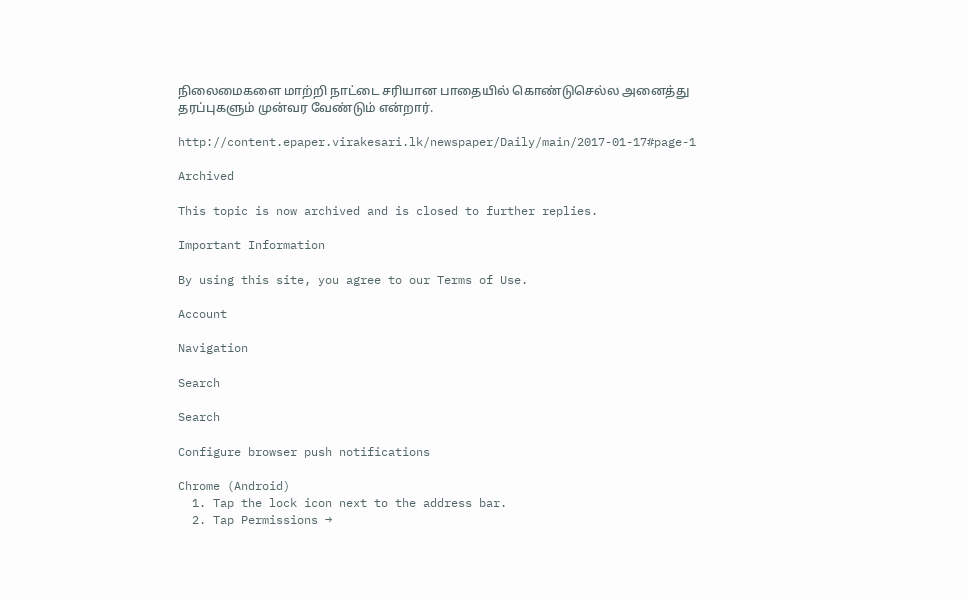நிலைமைகளை மாற்றி நாட்டை சரியான பாதையில் கொண்டுசெல்ல அனைத்து தரப்புகளும் முன்வர வேண்டும் என்றார்.

http://content.epaper.virakesari.lk/newspaper/Daily/main/2017-01-17#page-1

Archived

This topic is now archived and is closed to further replies.

Important Information

By using this site, you agree to our Terms of Use.

Account

Navigation

Search

Search

Configure browser push notifications

Chrome (Android)
  1. Tap the lock icon next to the address bar.
  2. Tap Permissions →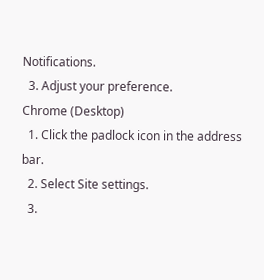Notifications.
  3. Adjust your preference.
Chrome (Desktop)
  1. Click the padlock icon in the address bar.
  2. Select Site settings.
  3.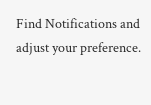Find Notifications and adjust your preference.